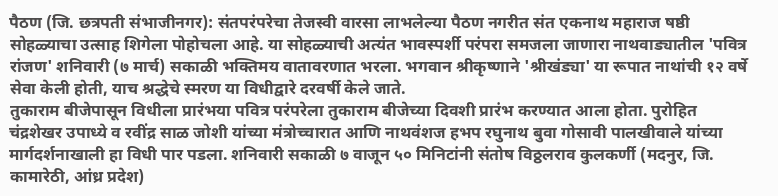पैठण (जि. छत्रपती संभाजीनगर): संतपरंपरेचा तेजस्वी वारसा लाभलेल्या पैठण नगरीत संत एकनाथ महाराज षष्ठी सोहळ्याचा उत्साह शिगेला पोहोचला आहे. या सोहळ्याची अत्यंत भावस्पर्शी परंपरा समजला जाणारा नाथवाड्यातील 'पवित्र रांजण' शनिवारी (७ मार्च) सकाळी भक्तिमय वातावरणात भरला. भगवान श्रीकृष्णाने 'श्रीखंड्या' या रूपात नाथांची १२ वर्षे सेवा केली होती, याच श्रद्धेचे स्मरण या विधीद्वारे दरवर्षी केले जाते.
तुकाराम बीजेपासून विधीला प्रारंभया पवित्र परंपरेला तुकाराम बीजेच्या दिवशी प्रारंभ करण्यात आला होता. पुरोहित चंद्रशेखर उपाध्ये व रवींद्र साळ जोशी यांच्या मंत्रोच्चारात आणि नाथवंशज हभप रघुनाथ बुवा गोसावी पालखीवाले यांच्या मार्गदर्शनाखाली हा विधी पार पडला. शनिवारी सकाळी ७ वाजून ५० मिनिटांनी संतोष विठ्ठलराव कुलकर्णी (मदनुर, जि. कामारेठी, आंध्र प्रदेश)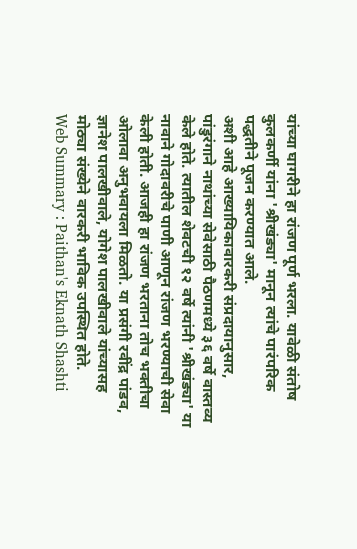यांच्या घागरीने हा रांजण पूर्ण भरला. यावेळी संतोष कुलकर्णी यांना 'श्रीखंड्या' मानून त्यांचे पारंपरिक पद्धतीने पूजन करण्यात आले.
अशी आहे आख्यायिकावारकरी संप्रदायानुसार, पांडुरंगाने नाथांच्या सेवेसाठी पैठणमध्ये ३६ वर्षे वास्तव्य केले होते. त्यातील शेवटची १२ वर्षे त्यांनी 'श्रीखंड्या' या नावाने गोदावरीचे पाणी आणून रांजण भरण्याची सेवा केली होती. आजही हा रांजण भरताना तोच भक्तीचा ओलावा अनुभवायला मिळतो. या प्रसंगी रवींद्र पांडव, ज्ञानेश पालखीवाले, योगेश पालखीवाले यांच्यासह मोठ्या संख्येने वारकरी भाविक उपस्थित होते.
Web Summary : Paithan's Eknath Shashti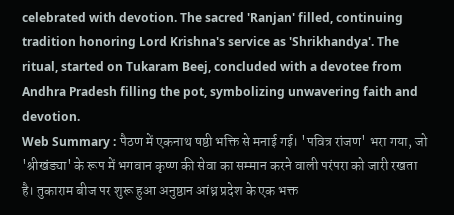celebrated with devotion. The sacred 'Ranjan' filled, continuing tradition honoring Lord Krishna's service as 'Shrikhandya'. The ritual, started on Tukaram Beej, concluded with a devotee from Andhra Pradesh filling the pot, symbolizing unwavering faith and devotion.
Web Summary : पैठण में एकनाथ षष्ठी भक्ति से मनाई गई। 'पवित्र रांजण' भरा गया, जो 'श्रीखंड्या' के रूप में भगवान कृष्ण की सेवा का सम्मान करने वाली परंपरा को जारी रखता है। तुकाराम बीज पर शुरू हुआ अनुष्ठान आंध्र प्रदेश के एक भक्त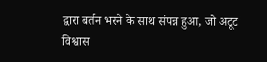द्वारा बर्तन भरने के साथ संपन्न हुआ, जो अटूट विश्वास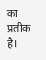का प्रतीक है।